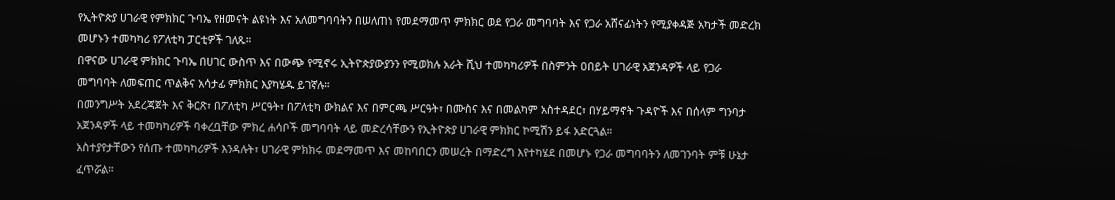የኢትዮጵያ ሀገራዊ የምክክር ጉባኤ የዘመናት ልዩነት እና አለመግባባትን በሠለጠነ የመደማመጥ ምክክር ወደ የጋራ መግባባት እና የጋራ አሸናፊነትን የሚያቀዳጅ አካታች መድረክ መሆኑን ተመካካሪ የፖለቲካ ፓርቲዎች ገለጹ።
በዋናው ሀገራዊ ምክክር ጉባኤ በሀገር ውስጥ እና በውጭ የሚኖሩ ኢትዮጵያውያንን የሚወክሉ አራት ሺህ ተመካካሪዎች በስምንት ዐበይት ሀገራዊ አጀንዳዎች ላይ የጋራ መግባባት ለመፍጠር ጥልቅና አሳታፊ ምክክር እያካሄዱ ይገኛሉ።
በመንግሥት አደረጃጀት እና ቅርጽ፣ በፖለቲካ ሥርዓት፣ በፖለቲካ ውክልና እና በምርጫ ሥርዓት፣ በሙስና እና በመልካም አስተዳደር፣ በሃይማኖት ጉዳዮች እና በሰላም ግንባታ አጀንዳዎች ላይ ተመካካሪዎች ባቀረቧቸው ምክረ ሐሳቦች መግባባት ላይ መድረሳቸውን የኢትዮጵያ ሀገራዊ ምክክር ኮሚሽን ይፋ አድርጓል።
አስተያየታቸውን የሰጡ ተመካካሪዎች እንዳሉት፣ ሀገራዊ ምክክሩ መደማመጥ እና መከባበርን መሠረት በማድረግ እየተካሄደ በመሆኑ የጋራ መግባባትን ለመገንባት ምቹ ሁኔታ ፈጥሯል።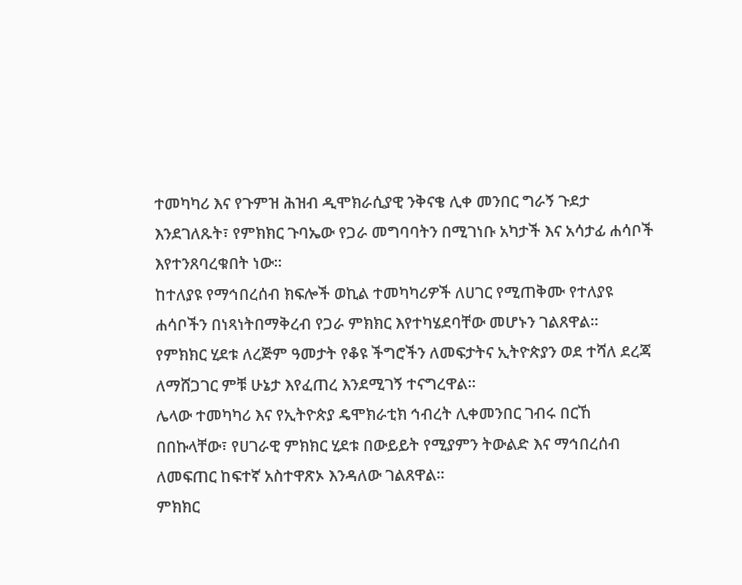ተመካካሪ እና የጉምዝ ሕዝብ ዲሞክራሲያዊ ንቅናቄ ሊቀ መንበር ግራኝ ጉደታ እንደገለጹት፣ የምክክር ጉባኤው የጋራ መግባባትን በሚገነቡ አካታች እና አሳታፊ ሐሳቦች እየተንጸባረቁበት ነው።
ከተለያዩ የማኅበረሰብ ክፍሎች ወኪል ተመካካሪዎች ለሀገር የሚጠቅሙ የተለያዩ ሐሳቦችን በነጻነትበማቅረብ የጋራ ምክክር እየተካሄደባቸው መሆኑን ገልጸዋል።
የምክክር ሂደቱ ለረጅም ዓመታት የቆዩ ችግሮችን ለመፍታትና ኢትዮጵያን ወደ ተሻለ ደረጃ ለማሸጋገር ምቹ ሁኔታ እየፈጠረ እንደሚገኝ ተናግረዋል።
ሌላው ተመካካሪ እና የኢትዮጵያ ዴሞክራቲክ ኅብረት ሊቀመንበር ገብሩ በርኸ በበኩላቸው፣ የሀገራዊ ምክክር ሂደቱ በውይይት የሚያምን ትውልድ እና ማኅበረሰብ ለመፍጠር ከፍተኛ አስተዋጽኦ እንዳለው ገልጸዋል።
ምክክር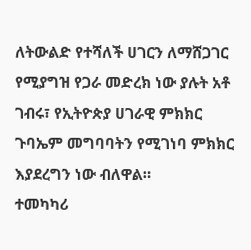ለትውልድ የተሻለች ሀገርን ለማሸጋገር የሚያግዝ የጋራ መድረክ ነው ያሉት አቶ ገብሩ፣ የኢትዮጵያ ሀገራዊ ምክክር ጉባኤም መግባባትን የሚገነባ ምክክር እያደረግን ነው ብለዋል።
ተመካካሪ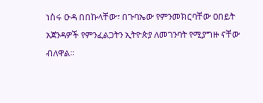ነስሩ ዑዳ በበኩላቸው፣ በጉባኤው የምንመክርባቸው ዐበይት አጀንዳዎች የምንፈልጋትን ኢትዮጵያ ለመገንባት የሚያግዙ ናቸው ብለዋል።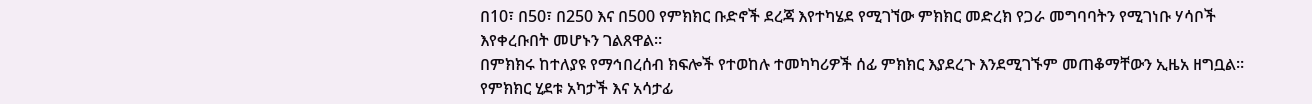በ10፣ በ50፣ በ250 እና በ500 የምክክር ቡድኖች ደረጃ እየተካሄደ የሚገኘው ምክክር መድረክ የጋራ መግባባትን የሚገነቡ ሃሳቦች እየቀረቡበት መሆኑን ገልጸዋል።
በምክክሩ ከተለያዩ የማኅበረሰብ ክፍሎች የተወከሉ ተመካካሪዎች ሰፊ ምክክር እያደረጉ እንደሚገኙም መጠቆማቸውን ኢዜአ ዘግቧል።
የምክክር ሂደቱ አካታች እና አሳታፊ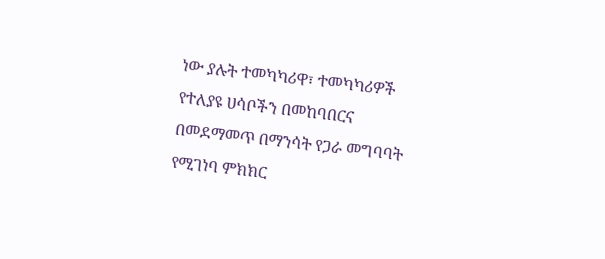ነው ያሉት ተመካካሪዋ፣ ተመካካሪዎች የተለያዩ ሀሳቦችን በመከባበርና በመደማመጥ በማንሳት የጋራ መግባባት የሚገነባ ምክክር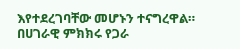እየተደረገባቸው መሆኑን ተናግረዋል።
በሀገራዊ ምክክሩ የጋራ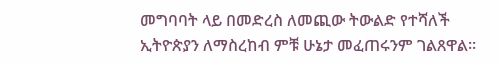መግባባት ላይ በመድረስ ለመጪው ትውልድ የተሻለች ኢትዮጵያን ለማስረከብ ምቹ ሁኔታ መፈጠሩንም ገልጸዋል።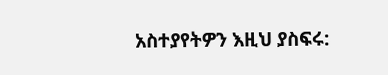አስተያየትዎን እዚህ ያስፍሩ: